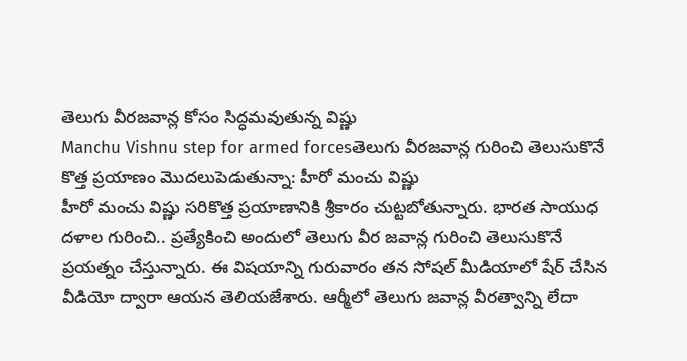తెలుగు వీరజవాన్ల కోసం సిద్ధమవుతున్న విష్ణు
Manchu Vishnu step for armed forcesతెలుగు వీరజవాన్ల గురించి తెలుసుకొనే కొత్త ప్రయాణం మొదలుపెడుతున్నా: హీరో మంచు విష్ణు
హీరో మంచు విష్ణు సరికొత్త ప్రయాణానికి శ్రీకారం చుట్టబోతున్నారు. భారత సాయుధ దళాల గురించి.. ప్రత్యేకించి అందులో తెలుగు వీర జవాన్ల గురించి తెలుసుకొనే ప్రయత్నం చేస్తున్నారు. ఈ విషయాన్ని గురువారం తన సోషల్ మీడియాలో షేర్ చేసిన వీడియో ద్వారా ఆయన తెలియజేశారు. ఆర్మీలో తెలుగు జవాన్ల వీరత్వాన్ని లేదా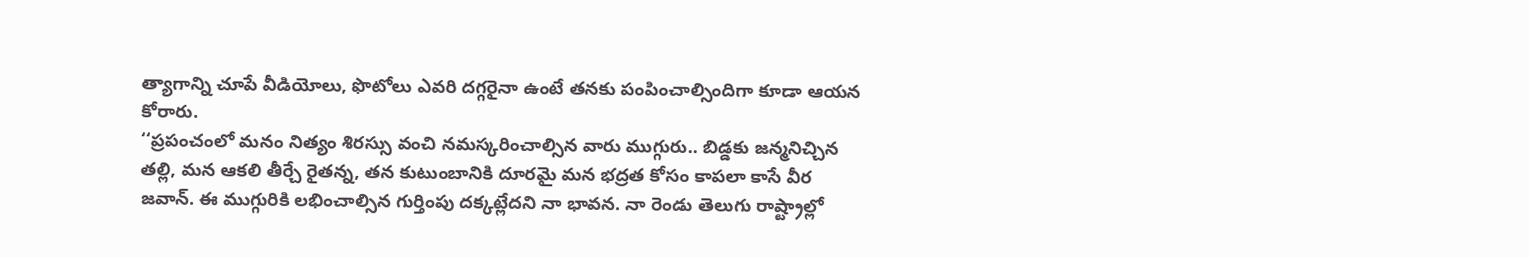త్యాగాన్ని చూపే వీడియోలు, ఫొటోలు ఎవరి దగ్గరైనా ఉంటే తనకు పంపించాల్సిందిగా కూడా ఆయన కోరారు.
‘‘ప్రపంచంలో మనం నిత్యం శిరస్సు వంచి నమస్కరించాల్సిన వారు ముగ్గురు.. బిడ్డకు జన్మనిచ్చిన తల్లి, మన ఆకలి తీర్చే రైతన్న, తన కుటుంబానికి దూరమై మన భద్రత కోసం కాపలా కాసే వీర జవాన్. ఈ ముగ్గురికి లభించాల్సిన గుర్తింపు దక్కట్లేదని నా భావన. నా రెండు తెలుగు రాష్ట్రాల్లో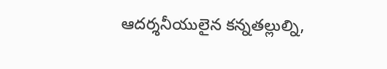ఆదర్శనీయులైన కన్నతల్లుల్ని,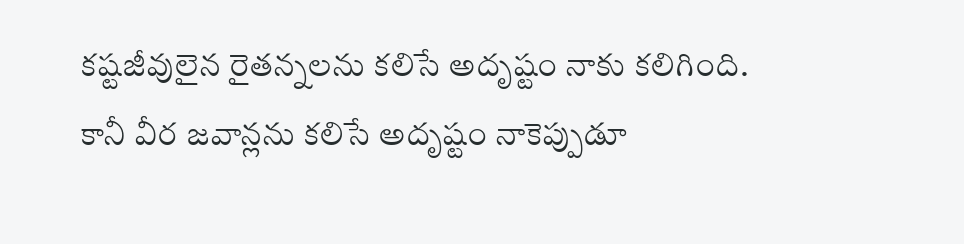కష్టజీవులైన రైతన్నలను కలిసే అదృష్టం నాకు కలిగింది. కానీ వీర జవాన్లను కలిసే అదృష్టం నాకెప్పుడూ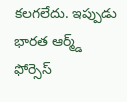కలగలేదు. ఇప్పుడు భారత ఆర్మ్డ్ ఫోర్సెస్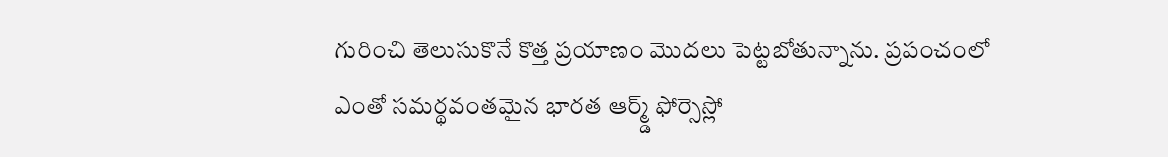గురించి తెలుసుకొనే కొత్త ప్రయాణం మొదలు పెట్టబోతున్నాను. ప్రపంచంలో ఎంతో సమర్థవంతమైన భారత ఆర్మ్డ్ ఫోర్సెస్లో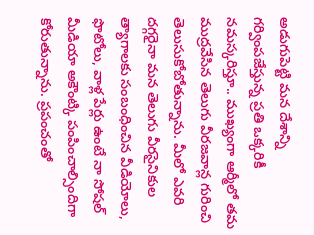అడుగుపెట్టి మన దేశాన్ని గర్వింపజేస్తున్న ప్రతి ఒక్కరికీ నమస్కరిస్తూ.. ముఖ్యంగా ఆర్మీలో తమ ముద్రవేసిన తెలుగు వీరజవాన్ల గురించి తెలుసుకోబోతున్నాను. మీలో ఎవరి దగ్గరైనా మన తెలుగు వీరసైనికుల త్యాగాలకు సంబంధించిన వీడియోలు, ఫొటోలు, వాళ్ల పేర్లు ఉంటే నా సోషల్ మీడియా అకౌంట్కి పంపించాల్సిందిగా కోరుతున్నాను. ప్రపంచంతో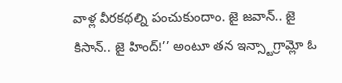వాళ్ల వీరకథల్ని పంచుకుందాం. జై జవాన్.. జై కిసాన్.. జై హింద్!’’ అంటూ తన ఇన్స్టాగ్రామ్లో ఓ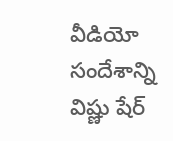వీడియో సందేశాన్ని విష్ణు షేర్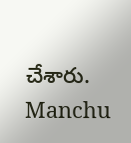చేశారు.
Manchu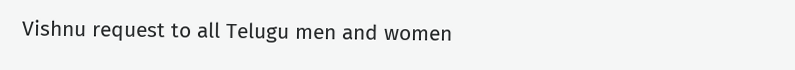Vishnu request to all Telugu men and women